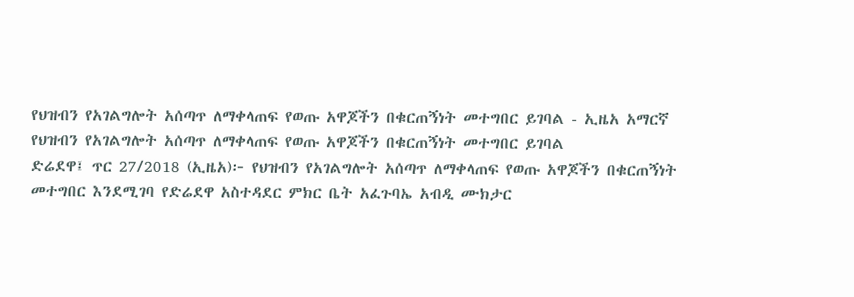የህዝብን የአገልግሎት አሰጣጥ ለማቀላጠፍ የወጡ አዋጆችን በቁርጠኝነት መተግበር ይገባል - ኢዜአ አማርኛ
የህዝብን የአገልግሎት አሰጣጥ ለማቀላጠፍ የወጡ አዋጆችን በቁርጠኝነት መተግበር ይገባል
ድሬደዋ፤ ጥር 27/2018 (ኢዜአ)፦ የህዝብን የአገልግሎት አሰጣጥ ለማቀላጠፍ የወጡ አዋጆችን በቁርጠኝነት መተግበር እንደሚገባ የድሬደዋ አስተዳደር ምክር ቤት አፈጉባኤ አብዲ ሙክታር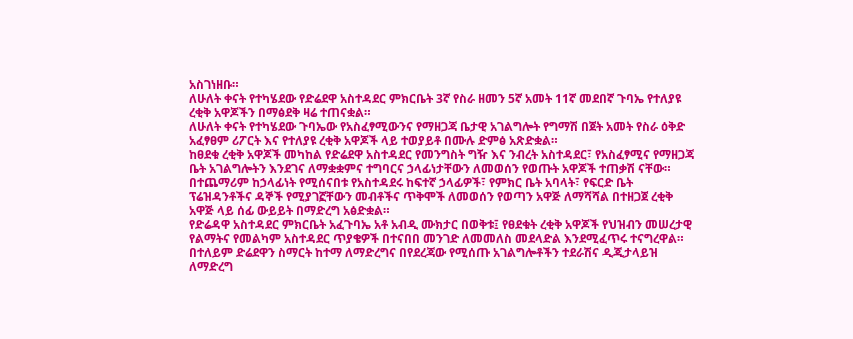አስገነዘቡ።
ለሁለት ቀናት የተካሄደው የድሬደዋ አስተዳደር ምክርቤት 3ኛ የስራ ዘመን 5ኛ አመት 11ኛ መደበኛ ጉባኤ የተለያዩ ረቂቅ አዋጆችን በማፅደቅ ዛሬ ተጠናቋል።
ለሁለት ቀናት የተካሄደው ጉባኤው የአስፈፃሚውንና የማዘጋጃ ቤታዊ አገልግሎት የግማሽ በጀት አመት የስራ ዕቅድ አፈፃፀም ሪፖርት እና የተለያዩ ረቂቅ አዋጆች ላይ ተወያይቶ በሙሉ ድምፅ አጽድቋል።
ከፀደቁ ረቂቅ አዋጆች መካከል የድሬደዋ አስተዳደር የመንግስት ግዥ እና ንብረት አስተዳደር፣ የአስፈፃሚና የማዘጋጃ ቤት አገልግሎትን እንደገና ለማቋቋምና ተግባርና ኃላፊነታቸውን ለመወሰን የወጡት አዋጆች ተጠቃሽ ናቸው።
በተጨማሪም ከኃላፊነት የሚሰናበቱ የአስተዳደሩ ከፍተኛ ኃላፊዎች፣ የምክር ቤት አባላት፣ የፍርድ ቤት ፕሬዝዳንቶችና ዳኞች የሚያገኟቸውን መብቶችና ጥቅሞች ለመወሰን የወጣን አዋጅ ለማሻሻል በተዘጋጀ ረቂቅ አዋጅ ላይ ሰፊ ውይይት በማድረግ አፅድቋል።
የድሬዳዋ አስተዳደር ምክርቤት አፈጉባኤ አቶ አብዲ ሙክታር በወቅቱ፤ የፀደቁት ረቂቅ አዋጆች የህዝብን መሠረታዊ የልማትና የመልካም አስተዳደር ጥያቄዎች በተናበበ መንገድ ለመመለስ መደላድል እንደሚፈጥሩ ተናግረዋል።
በተለይም ድሬደዋን ስማርት ከተማ ለማድረግና በየደረጃው የሚሰጡ አገልግሎቶችን ተደራሽና ዲጂታላይዝ ለማድረግ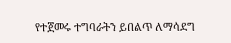የተጀመሩ ተግባራትን ይበልጥ ለማሳደግ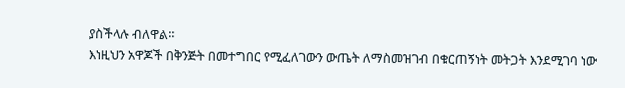ያስችላሉ ብለዋል።
እነዚህን አዋጆች በቅንጅት በመተግበር የሚፈለገውን ውጤት ለማስመዝገብ በቁርጠኝነት መትጋት እንደሚገባ ነው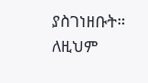ያስገነዘቡት።
ለዚህም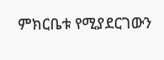ምክርቤቱ የሚያደርገውን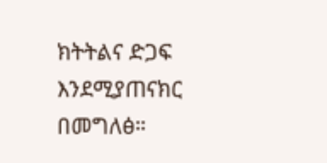ክትትልና ድጋፍ እንደሚያጠናክር በመግለፅ።